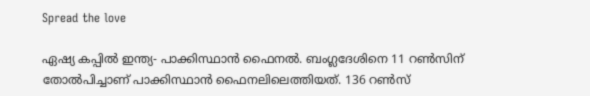Spread the love

ഏഷ്യ കപ്പില്‍ ഇന്ത്യ- പാക്കിസ്ഥാന്‍ ഫൈനല്‍. ബംഗ്ലദേശിനെ 11 റണ്‍സിന് തോല്‍പിച്ചാണ് പാക്കിസ്ഥാന്‍ ഫൈനലിലെത്തിയത്. 136 റണ്‍സ്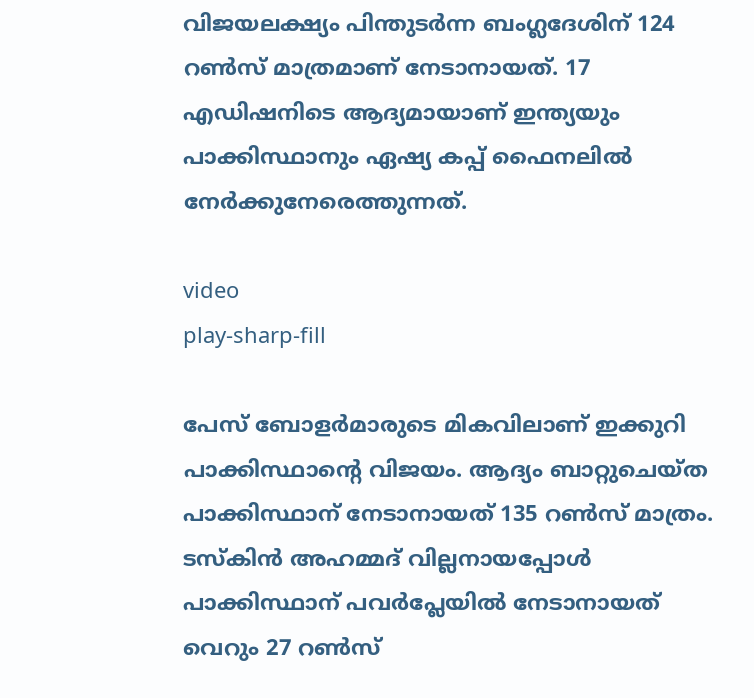വിജയലക്ഷ്യം പിന്തുടര്‍ന്ന ബംഗ്ലദേശിന് 124 റണ്‍സ് മാത്രമാണ് നേടാനായത്. 17 എഡിഷനിടെ ആദ്യമായാണ് ഇന്ത്യയും പാക്കിസ്ഥാനും ഏഷ്യ കപ്പ് ഫൈനലില്‍ നേര്‍ക്കുനേരെത്തുന്നത്.

video
play-sharp-fill

പേസ് ബോളര്‍മാരുടെ മികവിലാണ് ഇക്കുറി പാക്കിസ്ഥാന്റെ വിജയം. ആദ്യം ബാറ്റുചെയ്ത പാക്കിസ്ഥാന് നേടാനായത് 135 റണ്‍സ് മാത്രം. ടസ്കിന്‍ അഹമ്മദ് വില്ലനായപ്പോള്‍ പാക്കിസ്ഥാന് പവര്‍പ്ലേയില്‍ നേടാനായത് വെറും 27 റണ്‍സ്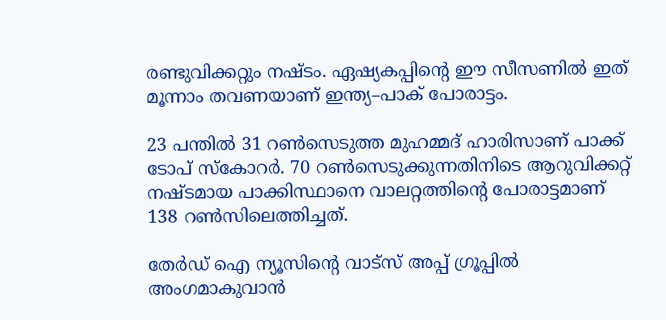രണ്ടുവിക്കറ്റും നഷ്ടം. ഏഷ്യകപ്പിന്‍റെ ഈ സീസണില്‍ ഇത് മൂന്നാം തവണയാണ് ഇന്ത്യ–പാക് പോരാട്ടം.

23 പന്തില്‍ 31 റണ്‍സെടുത്ത മുഹമ്മദ് ഹാരിസാണ് പാക്ക് ടോപ് സ്കോറര്‍. 70 റണ്‍സെടുക്കുന്നതിനിടെ ആറുവിക്കറ്റ് നഷ്ടമായ പാക്കിസ്ഥാനെ വാലറ്റത്തിന്റെ പോരാട്ടമാണ് 138 റണ്‍സിലെത്തിച്ചത്.

തേർഡ് ഐ ന്യൂസിന്റെ വാട്സ് അപ്പ് ഗ്രൂപ്പിൽ അംഗമാകുവാൻ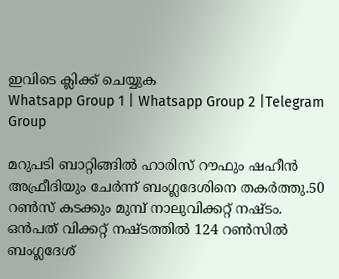ഇവിടെ ക്ലിക്ക് ചെയ്യുക
Whatsapp Group 1 | Whatsapp Group 2 |Telegram Group

മറുപടി ബാറ്റിങ്ങില്‍ ഹാരിസ് റൗഫും ഷഹീന്‍ അഫ്രീദിയും ചേര്‍ന്ന് ബംഗ്ലദേശിനെ തകര്‍ത്തു.50 റണ്‍സ് കടക്കും മുമ്പ് നാലുവിക്കറ്റ് നഷ്ടം. ഒന്‍പത് വിക്കറ്റ് നഷ്ടത്തില്‍ 124 റണ്‍സില്‍ ബംഗ്ലദേശ്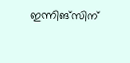ഇന്നിങ്സിന്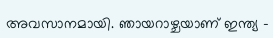അവസാനമായി. ഞായറാഴ്ചയാണ് ഇന്ത്യ –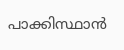പാക്കിസ്ഥാന്‍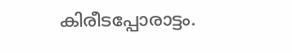കിരീടപ്പോരാട്ടം.